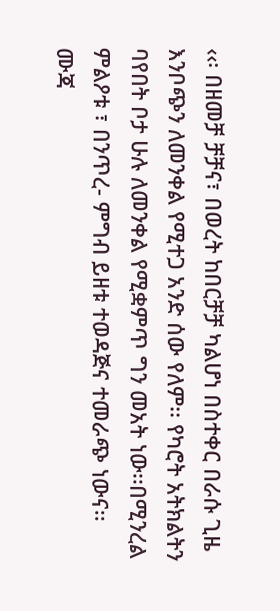‹‹፡ በዘመቻ ቻቻና፣ በወረት ከበርቻቻ ካልሆነ በስተቀር በራሱ ጊዜ እንቦጭን ለመንቀል የሚተጋ አንድ ሰው የለም፡፡ የካሮት አትክልትን ባየበት ቦታ ሁሉ ለመንቀል የሚቋምጥ ግን መአት ነው፡፡በሚንረል ምልዖቱ ፣ በንጥረ- ምግብ ይዘቱ ተወዳጅና ተመራጭ ነውና፡፡
ሙጃ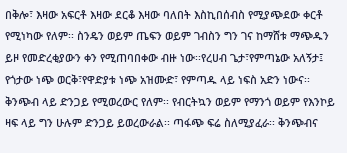በቅሎ፣ እዛው አፍርቶ እዛው ደርቆ እዛው ባለበት እስኪበሰብስ የሚያጭደው ቀርቶ የሚነካው የለም፡፡ ስንዴን ወይም ጤፍን ወይም ገብስን ግን ገና ከማሸቱ ማጭዱን ይዞ የመድረቂያውን ቀን የሚጠባበቀው ብዙ ነው፡፡የረሀብ ጌታ፣የምጣኔው አለኝታ፤ የጎታው ነጭ ወርቅ፣የዋድያቱ ነጭ አዝሙድ፣ የምጣዱ ላይ ነፍስ አድን ነውና፡፡
ቅንጭብ ላይ ድንጋይ የሚወረውር የለም፡፡ የብርትኳን ወይም የማንጎ ወይም የእንኮይ ዛፍ ላይ ግን ሁሉም ድንጋይ ይወረውራል፡፡ ጣፋጭ ፍሬ ስለሚያፈራ፡፡ ቅንጭብና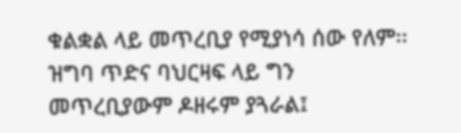ቁልቋል ላይ መጥረቢያ የሚያነሳ ሰው የለም፡፡ ዝግባ ጥድና ባህርዛፍ ላይ ግን መጥረቢያውም ዶዘሩም ያጓራል፤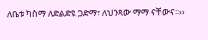ለቤቱ ካስማ ለድልድዩ ጋድማ፣ ለህንጻው ማማ ናቸውና፡፡››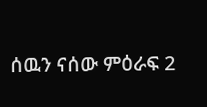ሰዉን ናሰው ምዕራፍ 2